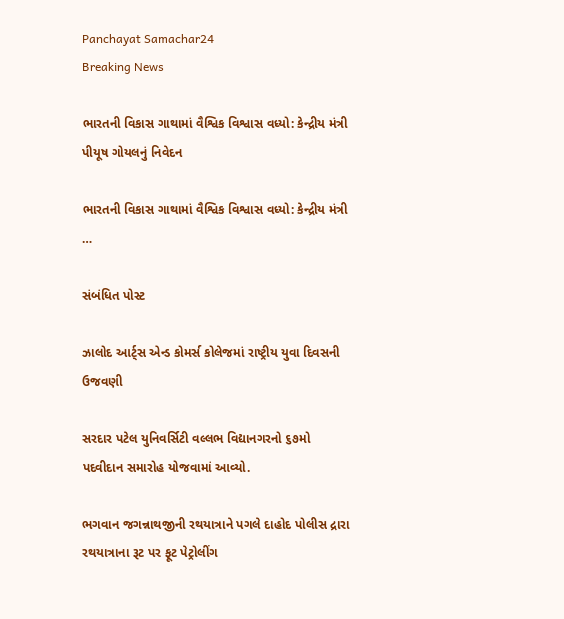Panchayat Samachar24
Breaking News

ભારતની વિકાસ ગાથામાં વૈશ્વિક વિશ્વાસ વધ્યો: કેન્દ્રીય મંત્રી પીયૂષ ગોયલનું નિવેદન

ભારતની વિકાસ ગાથામાં વૈશ્વિક વિશ્વાસ વધ્યો: કેન્દ્રીય મંત્રી …

સંબંધિત પોસ્ટ

ઝાલોદ આર્ટ્સ એન્ડ કોમર્સ કોલેજમાં રાષ્ટ્રીય યુવા દિવસની ઉજવણી

સરદાર પટેલ યુનિવર્સિટી વલ્લભ વિદ્યાનગરનો ૬૭મો પદવીદાન સમારોહ યોજવામાં આવ્યો.

ભગવાન જગન્નાથજીની રથયાત્રાને પગલે દાહોદ પોલીસ દ્રારા રથયાત્રાના રૂટ પર ફૂટ પેટ્રોલીંગ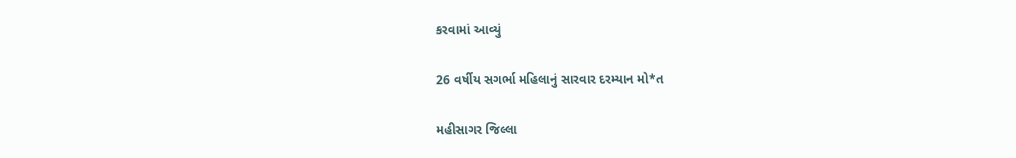કરવામાં આવ્યું

26 વર્ષીય સગર્ભા મહિલાનું સારવાર દરમ્યાન મો*ત

મહીસાગર જિલ્લા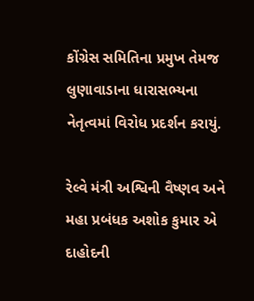કોંગ્રેસ સમિતિના પ્રમુખ તેમજ લુણાવાડાના ધારાસભ્યના નેતૃત્વમાં વિરોધ પ્રદર્શન કરાયું.

રેલ્વે મંત્રી અશ્વિની વૈષ્ણવ અને મહા પ્રબંધક અશોક કુમાર એ દાહોદની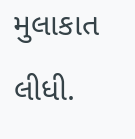મુલાકાત લીધી.